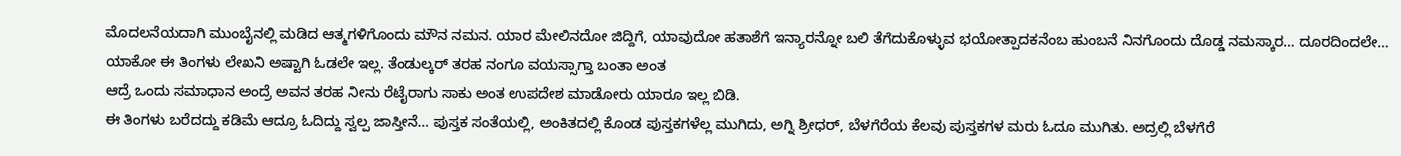ಮೊದಲನೆಯದಾಗಿ ಮುಂಬೈನಲ್ಲಿ ಮಡಿದ ಆತ್ಮಗಳಿಗೊಂದು ಮೌನ ನಮನ. ಯಾರ ಮೇಲಿನದೋ ಜಿದ್ದಿಗೆ, ಯಾವುದೋ ಹತಾಶೆಗೆ ಇನ್ಯಾರನ್ನೋ ಬಲಿ ತೆಗೆದುಕೊಳ್ಳುವ ಭಯೋತ್ಪಾದಕನೆಂಬ ಹುಂಬನೆ ನಿನಗೊಂದು ದೊಡ್ಡ ನಮಸ್ಕಾರ… ದೂರದಿಂದಲೇ…
ಯಾಕೋ ಈ ತಿಂಗಳು ಲೇಖನಿ ಅಷ್ಟಾಗಿ ಓಡಲೇ ಇಲ್ಲ. ತೆಂಡುಲ್ಕರ್ ತರಹ ನಂಗೂ ವಯಸ್ಸಾಗ್ತಾ ಬಂತಾ ಅಂತ
ಆದ್ರೆ ಒಂದು ಸಮಾಧಾನ ಅಂದ್ರೆ ಅವನ ತರಹ ನೀನು ರೆಟೈರಾಗು ಸಾಕು ಅಂತ ಉಪದೇಶ ಮಾಡೋರು ಯಾರೂ ಇಲ್ಲ ಬಿಡಿ.
ಈ ತಿಂಗಳು ಬರೆದದ್ದು ಕಡಿಮೆ ಆದ್ರೂ ಓದಿದ್ದು ಸ್ವಲ್ಪ ಜಾಸ್ತೀನೆ… ಪುಸ್ತಕ ಸಂತೆಯಲ್ಲಿ, ಅಂಕಿತದಲ್ಲಿ ಕೊಂಡ ಪುಸ್ತಕಗಳೆಲ್ಲ ಮುಗಿದು, ಅಗ್ನಿ ಶ್ರೀಧರ್, ಬೆಳಗೆರೆಯ ಕೆಲವು ಪುಸ್ತಕಗಳ ಮರು ಓದೂ ಮುಗಿತು. ಅದ್ರಲ್ಲಿ ಬೆಳಗೆರೆ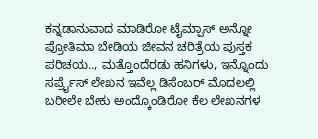ಕನ್ನಡಾನುವಾದ ಮಾಡಿರೋ ಟೈಮ್ಪಾಸ್ ಅನ್ನೋ ಪ್ರೋತಿಮಾ ಬೇಡಿಯ ಜೀವನ ಚರಿತ್ರೆಯ ಪುಸ್ತಕ ಪರಿಚಯ.., ಮತ್ತೊಂದೆರಡು ಹನಿಗಳು, ಇನ್ನೊಂದು ಸರ್ಪ್ರೈಸ್ ಲೇಖನ ಇವೆಲ್ಲ ಡಿಸೆಂಬರ್ ಮೊದಲಲ್ಲಿ ಬರೀಲೇ ಬೇಕು ಅಂದ್ಕೊಂಡಿರೋ ಕೆಲ ಲೇಖನಗಳ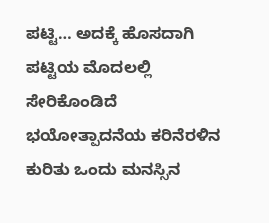ಪಟ್ಟಿ… ಅದಕ್ಕೆ ಹೊಸದಾಗಿ ಪಟ್ಟಿಯ ಮೊದಲಲ್ಲಿ ಸೇರಿಕೊಂಡಿದೆ ಭಯೋತ್ಪಾದನೆಯ ಕರಿನೆರಳಿನ ಕುರಿತು ಒಂದು ಮನಸ್ಸಿನ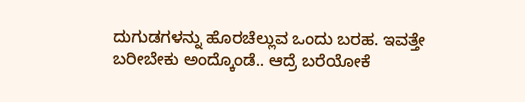ದುಗುಡಗಳನ್ನು ಹೊರಚೆಲ್ಲುವ ಒಂದು ಬರಹ. ಇವತ್ತೇ ಬರೀಬೇಕು ಅಂದ್ಕೊಂಡೆ.. ಆದ್ರೆ ಬರೆಯೋಕೆ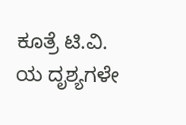ಕೂತ್ರೆ ಟಿ.ವಿ. ಯ ದೃಶ್ಯಗಳೇ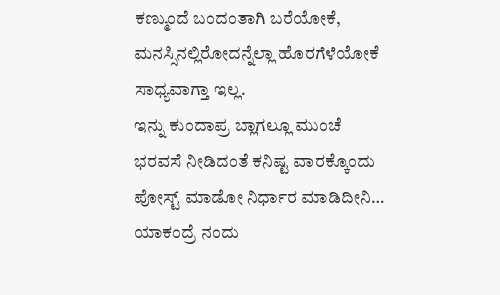ಕಣ್ಮುಂದೆ ಬಂದಂತಾಗಿ ಬರೆಯೋಕೆ, ಮನಸ್ಸಿನಲ್ಲಿರೋದನ್ನೆಲ್ಲಾ ಹೊರಗೆಳೆಯೋಕೆ ಸಾಧ್ಯವಾಗ್ತಾ ಇಲ್ಲ.
ಇನ್ನು ಕುಂದಾಪ್ರ ಬ್ಲಾಗಲ್ಲೂ ಮುಂಚೆ ಭರವಸೆ ನೀಡಿದಂತೆ ಕನಿಷ್ಟ ವಾರಕ್ಕೊಂದು ಪೋಸ್ಟ್ ಮಾಡೋ ನಿರ್ಧಾರ ಮಾಡಿದೀನಿ…
ಯಾಕಂದ್ರೆ ನಂದು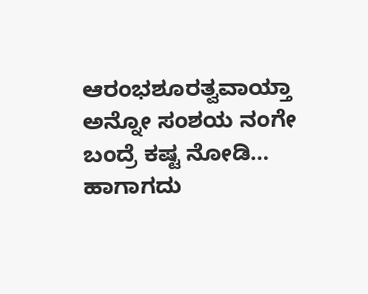ಆರಂಭಶೂರತ್ವವಾಯ್ತಾ ಅನ್ನೋ ಸಂಶಯ ನಂಗೇ ಬಂದ್ರೆ ಕಷ್ಟ ನೋಡಿ… ಹಾಗಾಗದು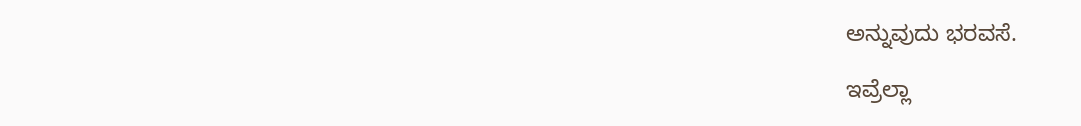ಅನ್ನುವುದು ಭರವಸೆ.

ಇವ್ರೆಲ್ಲಾ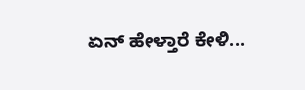ಏನ್ ಹೇಳ್ತಾರೆ ಕೇಳಿ...